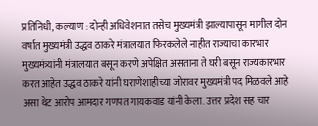प्रतिनिधी, कल्याण : दोन्ही अधिवेशनात तसेच मुख्यमंत्री झाल्यापासून मागील दोन वर्षात मुख्यमंत्री उद्धव ठाकरे मंत्रालयात फिरकलेले नाहीत राज्याचा कारभार मुख्यमंत्र्यांनी मंत्रालयात बसून करणे अपेक्षित असताना ते घरी बसून राज्यकारभार करत आहेत उद्धव ठाकरे यांनी घराणेशाहीच्या जोरावर मुख्यमंत्री पद मिळवले आहे असा थेट आरोप आमदार गणपत गायकवाड यांनी केला. उत्तर प्रदेश सह चार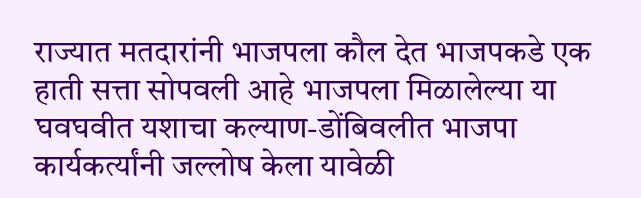राज्यात मतदारांनी भाजपला कौल देत भाजपकडे एक हाती सत्ता सोपवली आहे भाजपला मिळालेल्या या घवघवीत यशाचा कल्याण-डोंबिवलीत भाजपा कार्यकर्त्यांनी जल्लोष केला यावेळी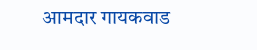आमदार गायकवाड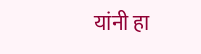यांनी हा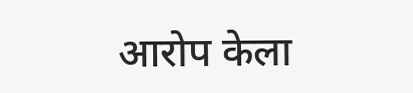आरोप केला